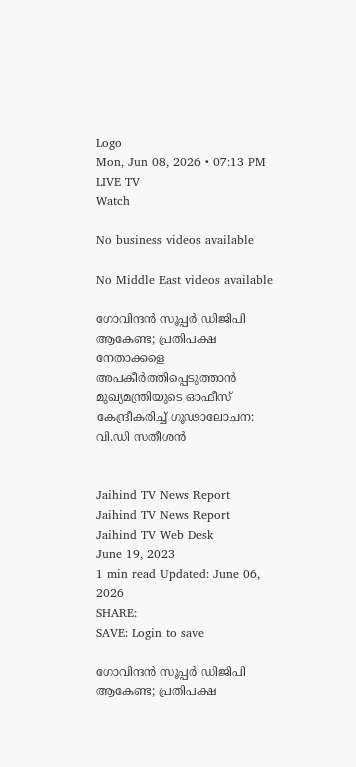Logo
Mon, Jun 08, 2026 • 07:13 PM
LIVE TV
Watch

No business videos available

No Middle East videos available

ഗോവിന്ദന്‍ സൂപ്പർ ഡിജിപി ആകേണ്ട; പ്രതിപക്ഷ നേതാക്കളെ അപകീര്‍ത്തിപ്പെടുത്താന്‍ മുഖ്യമന്ത്രിയുടെ ഓഫീസ് കേന്ദ്രീകരിച്ച് ഗൂഢാലോചന: വി.ഡി സതീശന്‍


Jaihind TV News Report
Jaihind TV News Report
Jaihind TV Web Desk
June 19, 2023
1 min read Updated: June 06, 2026
SHARE:
SAVE: Login to save

ഗോവിന്ദന്‍ സൂപ്പർ ഡിജിപി ആകേണ്ട; പ്രതിപക്ഷ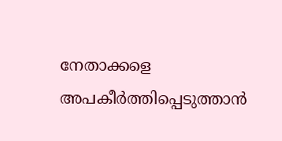നേതാക്കളെ അപകീര്‍ത്തിപ്പെടുത്താന്‍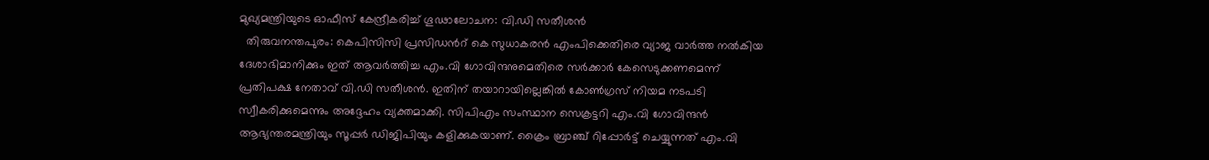മുഖ്യമന്ത്രിയുടെ ഓഫീസ് കേന്ദ്രീകരിച്ച് ഗൂഢാലോചന: വി.ഡി സതീശന്‍
  തിരുവനന്തപുരം: കെപിസിസി പ്രസിഡന്‍റ് കെ സുധാകരന്‍ എംപിക്കെതിരെ വ്യാജ വാർത്ത നല്‍കിയ ദേശാഭിമാനിക്കും ഇത് ആവർത്തിച്ച എം.വി ഗോവിന്ദനുമെതിരെ സര്‍ക്കാർ കേസെടുക്കണമെന്ന് പ്രതിപക്ഷ നേതാവ് വി.ഡി സതീശന്‍. ഇതിന് തയാറായില്ലെങ്കില്‍ കോണ്‍ഗ്രസ് നിയമ നടപടി സ്വീകരിക്കുമെന്നും അദ്ദേഹം വ്യക്തമാക്കി. സിപിഎം സംസ്ഥാന സെക്രട്ടറി എം.വി ഗോവിന്ദന്‍ ആഭ്യന്തരമന്ത്രിയും സൂപ്പർ ഡിജിപിയും കളിക്കുകയാണ്. ക്രൈം ബ്രാഞ്ച് റിപ്പോര്‍ട്ട് ചെയ്യുന്നത് എം.വി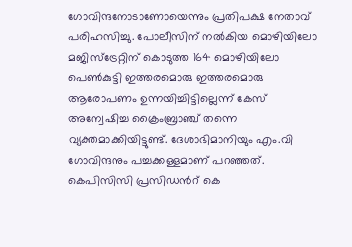ഗോവിന്ദനോടാണോയെന്നും പ്രതിപക്ഷ നേതാവ് പരിഹസിച്ചു. പോലീസിന് നല്‍കിയ മൊഴിയിലോ മജിസ്‌ട്രേറ്റിന് കൊടുത്ത 164 മൊഴിയിലോ പെണ്‍കുട്ടി ഇത്തരമൊരു ഇത്തരമൊരു ആരോപണം ഉന്നയിച്ചിട്ടില്ലെന്ന് കേസ് അന്വേഷിച്ച ക്രൈംബ്രാഞ്ച് തന്നെ വ്യക്തമാക്കിയിട്ടുണ്ട്. ദേശാഭിമാനിയും എം.വി ഗോവിന്ദനും പച്ചക്കള്ളമാണ് പറഞ്ഞത്. കെപിസിസി പ്രസിഡന്‍റ് കെ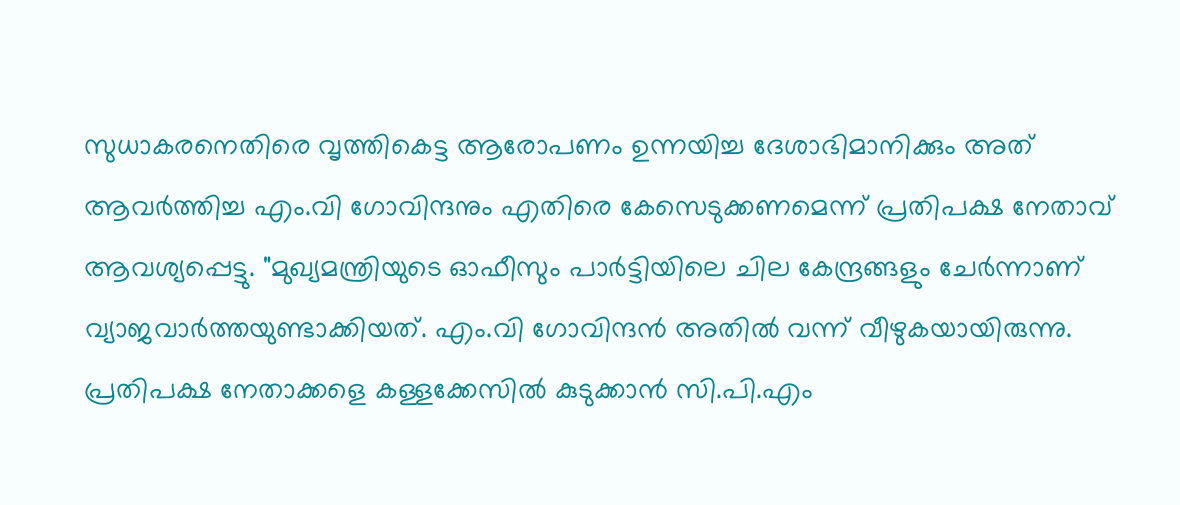സുധാകരനെതിരെ വൃത്തികെട്ട ആരോപണം ഉന്നയിച്ച ദേശാഭിമാനിക്കും അത് ആവര്‍ത്തിച്ച എം.വി ഗോവിന്ദനും എതിരെ കേസെടുക്കണമെന്ന് പ്രതിപക്ഷ നേതാവ് ആവശ്യപ്പെട്ടു. "മുഖ്യമന്ത്രിയുടെ ഓഫീസും പാര്‍ട്ടിയിലെ ചില കേന്ദ്രങ്ങളും ചേര്‍ന്നാണ് വ്യാജവാര്‍ത്തയുണ്ടാക്കിയത്. എം.വി ഗോവിന്ദന്‍ അതില്‍ വന്ന് വീഴുകയായിരുന്നു. പ്രതിപക്ഷ നേതാക്കളെ കള്ളക്കേസില്‍ കുടുക്കാന്‍ സി.പി.എം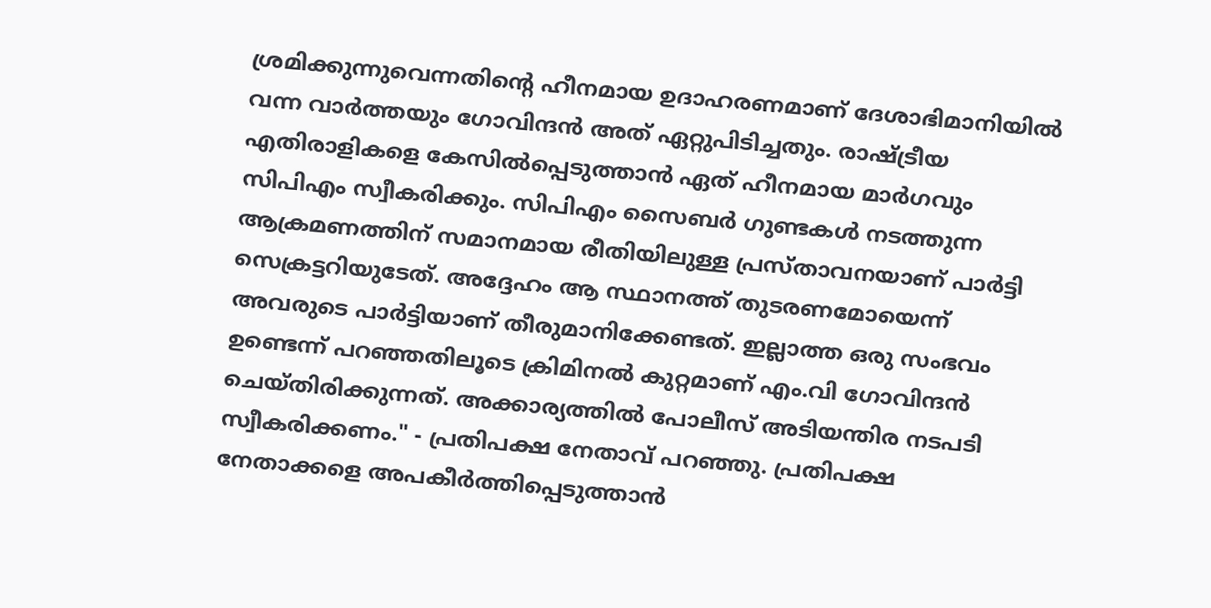ശ്രമിക്കുന്നുവെന്നതിന്റെ ഹീനമായ ഉദാഹരണമാണ് ദേശാഭിമാനിയില്‍ വന്ന വാര്‍ത്തയും ഗോവിന്ദന്‍ അത് ഏറ്റുപിടിച്ചതും. രാഷ്ട്രീയ എതിരാളികളെ കേസില്‍പ്പെടുത്താന്‍ ഏത് ഹീനമായ മാര്‍ഗവും സിപിഎം സ്വീകരിക്കും. സിപിഎം സൈബര്‍ ഗുണ്ടകള്‍ നടത്തുന്ന ആക്രമണത്തിന് സമാനമായ രീതിയിലുള്ള പ്രസ്താവനയാണ് പാര്‍ട്ടി സെക്രട്ടറിയുടേത്. അദ്ദേഹം ആ സ്ഥാനത്ത് തുടരണമോയെന്ന് അവരുടെ പാര്‍ട്ടിയാണ് തീരുമാനിക്കേണ്ടത്. ഇല്ലാത്ത ഒരു സംഭവം ഉണ്ടെന്ന് പറഞ്ഞതിലൂടെ ക്രിമിനല്‍ കുറ്റമാണ് എം.വി ഗോവിന്ദന്‍ ചെയ്തിരിക്കുന്നത്. അക്കാര്യത്തില്‍ പോലീസ് അടിയന്തിര നടപടി സ്വീകരിക്കണം." - പ്രതിപക്ഷ നേതാവ് പറഞ്ഞു. പ്രതിപക്ഷ നേതാക്കളെ അപകീര്‍ത്തിപ്പെടുത്താന്‍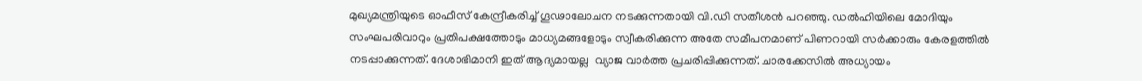മുഖ്യമന്ത്രിയുടെ ഓഫീസ് കേന്ദ്രീകരിച്ച് ഗൂഢാലോചന നടക്കുന്നതായി വി.ഡി സതീശന്‍ പറഞ്ഞു. ഡല്‍ഹിയിലെ മോദിയും സംഘപരിവാറും പ്രതിപക്ഷത്തോടും മാധ്യമങ്ങളോടും സ്വീകരിക്കുന്ന അതേ സമീപനമാണ് പിണറായി സര്‍ക്കാരും കേരളത്തില്‍ നടപ്പാക്കുന്നത്. ദേശാഭിമാനി ഇത് ആദ്യമായല്ല  വ്യാജ വാര്‍ത്ത പ്രചരിപ്പിക്കുന്നത്. ചാരക്കേസില്‍ അധ്യായം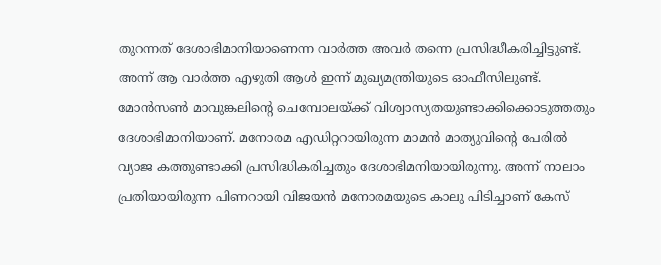തുറന്നത് ദേശാഭിമാനിയാണെന്ന വാര്‍ത്ത അവര്‍ തന്നെ പ്രസിദ്ധീകരിച്ചിട്ടുണ്ട്. അന്ന് ആ വാര്‍ത്ത എഴുതി ആള്‍ ഇന്ന് മുഖ്യമന്ത്രിയുടെ ഓഫീസിലുണ്ട്. മോന്‍സണ്‍ മാവുങ്കലിന്‍റെ ചെമ്പോലയ്ക്ക് വിശ്വാസ്യതയുണ്ടാക്കിക്കൊടുത്തതും ദേശാഭിമാനിയാണ്. മനോരമ എഡിറ്ററായിരുന്ന മാമന്‍ മാത്യുവിന്‍റെ പേരില്‍ വ്യാജ കത്തുണ്ടാക്കി പ്രസിദ്ധികരിച്ചതും ദേശാഭിമനിയായിരുന്നു. അന്ന് നാലാം പ്രതിയായിരുന്ന പിണറായി വിജയന്‍ മനോരമയുടെ കാലു പിടിച്ചാണ് കേസ്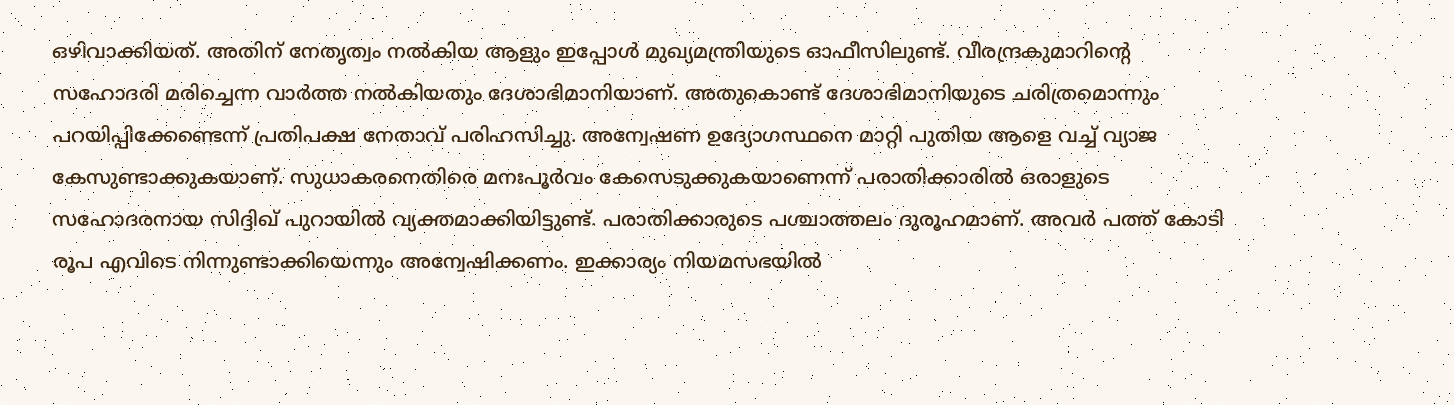ഒഴിവാക്കിയത്. അതിന് നേതൃത്വം നല്‍കിയ ആളും ഇപ്പോള്‍ മുഖ്യമന്ത്രിയുടെ ഓഫീസിലുണ്ട്. വീരന്ദ്രകുമാറിന്‍റെ സഹോദരി മരിച്ചെന്ന വാര്‍ത്ത നല്‍കിയതും ദേശാഭിമാനിയാണ്. അതുകൊണ്ട് ദേശാഭിമാനിയുടെ ചരിത്രമൊന്നും പറയിപ്പിക്കേണ്ടെന്ന് പ്രതിപക്ഷ നേതാവ് പരിഹസിച്ചു. അന്വേഷണ ഉദ്യോഗസ്ഥനെ മാറ്റി പുതിയ ആളെ വച്ച് വ്യാജ കേസുണ്ടാക്കുകയാണ്. സുധാകരനെതിരെ മനഃപൂര്‍വം കേസെടുക്കുകയാണെന്ന് പരാതിക്കാരില്‍ ഒരാളുടെ സഹോദരനായ സിദ്ദിഖ് പുറായില്‍ വ്യക്തമാക്കിയിട്ടുണ്ട്. പരാതിക്കാരുടെ പശ്ചാത്തലം ദുരൂഹമാണ്. അവര്‍ പത്ത് കോടി രൂപ എവിടെ നിന്നുണ്ടാക്കിയെന്നും അന്വേഷിക്കണം. ഇക്കാര്യം നിയമസഭയില്‍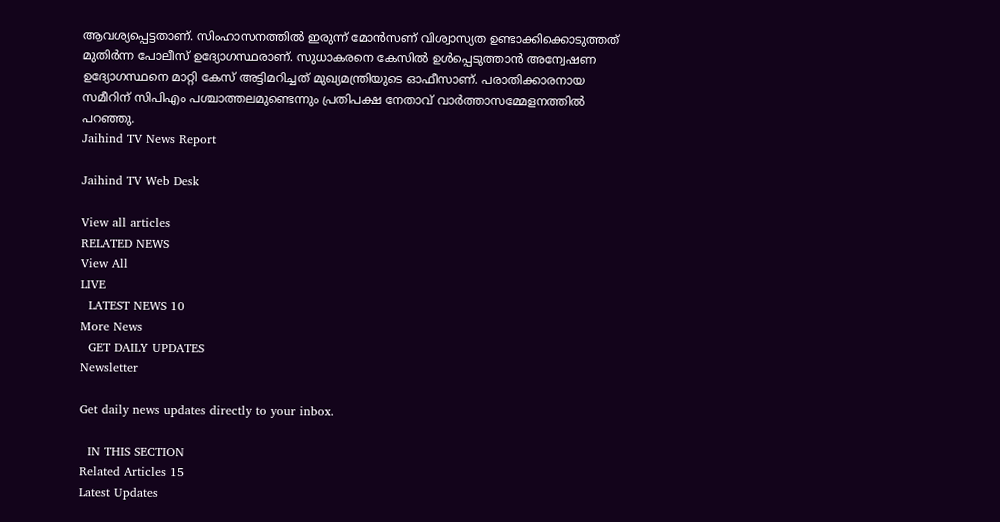ആവശ്യപ്പെട്ടതാണ്. സിംഹാസനത്തില്‍ ഇരുന്ന് മോന്‍സണ് വിശ്വാസ്യത ഉണ്ടാക്കിക്കൊടുത്തത് മുതിര്‍ന്ന പോലീസ് ഉദ്യോഗസ്ഥരാണ്. സുധാകരനെ കേസില്‍ ഉള്‍പ്പെടുത്താന്‍ അന്വേഷണ ഉദ്യോഗസ്ഥനെ മാറ്റി കേസ് അട്ടിമറിച്ചത് മുഖ്യമന്ത്രിയുടെ ഓഫീസാണ്. പരാതിക്കാരനായ സമീറിന് സിപിഎം പശ്ചാത്തലമുണ്ടെന്നും പ്രതിപക്ഷ നേതാവ് വാർത്താസമ്മേളനത്തില്‍ പറഞ്ഞു.
Jaihind TV News Report

Jaihind TV Web Desk

View all articles
RELATED NEWS
View All
LIVE
  LATEST NEWS 10
More News
  GET DAILY UPDATES
Newsletter

Get daily news updates directly to your inbox.

  IN THIS SECTION
Related Articles 15
Latest Updates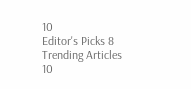10
Editor's Picks 8
Trending Articles 10